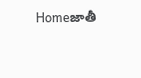Homeజాతీ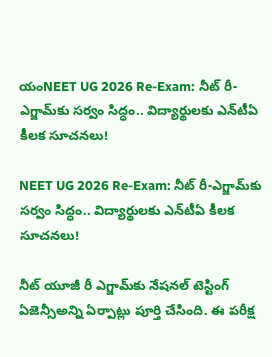యంNEET UG 2026 Re-Exam: నీట్ రీ-ఎగ్జామ్‌కు సర్వం సిద్ధం.. విద్యార్థులకు ఎన్‌టీఏ కీలక సూచనలు!

NEET UG 2026 Re-Exam: నీట్ రీ-ఎగ్జామ్‌కు సర్వం సిద్ధం.. విద్యార్థులకు ఎన్‌టీఏ కీలక సూచనలు!

నీట్ యూజీ రీ ఎగ్జామ్‌కు నేషనల్ టెస్టింగ్ ఏజెన్సీఅన్ని ఏర్పాట్లు పూర్తి చేసింది. ఈ పరీక్ష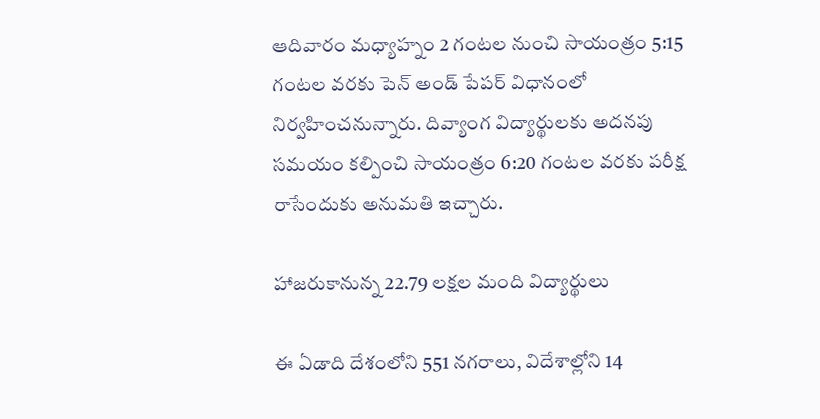ఆదివారం మధ్యాహ్నం 2 గంటల నుంచి సాయంత్రం 5:15 గంటల వరకు పెన్ అండ్ పేపర్ విధానంలో నిర్వహించనున్నారు. దివ్యాంగ విద్యార్థులకు అదనపు సమయం కల్పించి సాయంత్రం 6:20 గంటల వరకు పరీక్ష రాసేందుకు అనుమతి ఇచ్చారు.

హాజరుకానున్న 22.79 లక్షల మంది విద్యార్థులు

ఈ ఏడాది దేశంలోని 551 నగరాలు, విదేశాల్లోని 14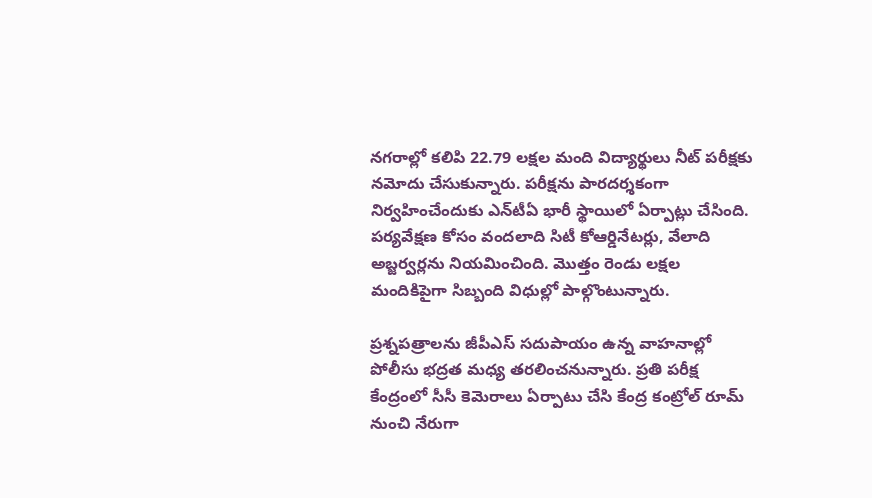నగరాల్లో కలిపి 22.79 లక్షల మంది విద్యార్థులు నీట్ పరీక్షకు నమోదు చేసుకున్నారు. పరీక్షను పారదర్శకంగా నిర్వహించేందుకు ఎన్‌టీఏ భారీ స్థాయిలో ఏర్పాట్లు చేసింది. పర్యవేక్షణ కోసం వందలాది సిటీ కోఆర్డినేటర్లు, వేలాది అబ్జర్వర్లను నియమించింది. మొత్తం రెండు లక్షల మందికిపైగా సిబ్బంది విధుల్లో పాల్గొంటున్నారు.

ప్రశ్నపత్రాలను జీపీఎస్ సదుపాయం ఉన్న వాహనాల్లో పోలీసు భద్రత మధ్య తరలించనున్నారు. ప్రతి పరీక్ష కేంద్రంలో సీసీ కెమెరాలు ఏర్పాటు చేసి కేంద్ర కంట్రోల్ రూమ్ నుంచి నేరుగా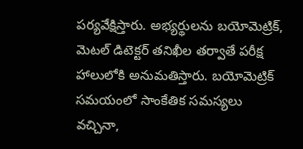పర్యవేక్షిస్తారు. అభ్యర్థులను బయోమెట్రిక్, మెటల్ డిటెక్టర్ తనిఖీల తర్వాతే పరీక్ష హాలులోకి అనుమతిస్తారు. బయోమెట్రిక్ సమయంలో సాంకేతిక సమస్యలు వచ్చినా,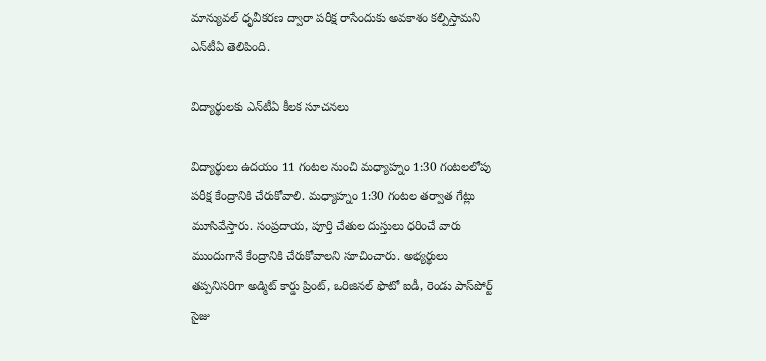మాన్యువల్ ధృవీకరణ ద్వారా పరీక్ష రాసేందుకు అవకాశం కల్పిస్తామని ఎన్‌టీఏ తెలిపింది.

విద్యార్థులకు ఎన్‌టీఏ కీలక సూచనలు

విద్యార్థులు ఉదయం 11 గంటల నుంచి మధ్యాహ్నం 1:30 గంటలలోపు పరీక్ష కేంద్రానికి చేరుకోవాలి. మధ్యాహ్నం 1:30 గంటల తర్వాత గేట్లు మూసివేస్తారు. సంప్రదాయ, పూర్తి చేతుల దుస్తులు ధరించే వారు ముందుగానే కేంద్రానికి చేరుకోవాలని సూచించారు. అభ్యర్థులు తప్పనిసరిగా అడ్మిట్ కార్డు ప్రింట్, ఒరిజినల్ ఫొటో ఐడీ, రెండు పాస్‌పోర్ట్ సైజు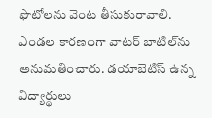ఫొటోలను వెంట తీసుకురావాలి. ఎండల కారణంగా వాటర్ బాటిల్‌ను అనుమతించారు. డయాబెటిస్ ఉన్న విద్యార్థులు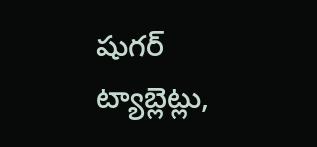షుగర్ ట్యాబ్లెట్లు,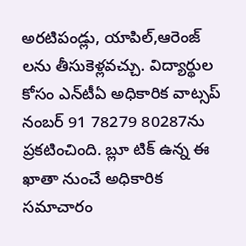అరటిపండ్లు, యాపిల్,ఆరెంజ్ లను తీసుకెళ్లవచ్చు. విద్యార్థుల కోసం ఎన్‌టీఏ అధికారిక వాట్సప్ నంబర్ 91 78279 80287ను ప్రకటించింది. బ్లూ టిక్ ఉన్న ఈ ఖాతా నుంచే అధికారిక సమాచారం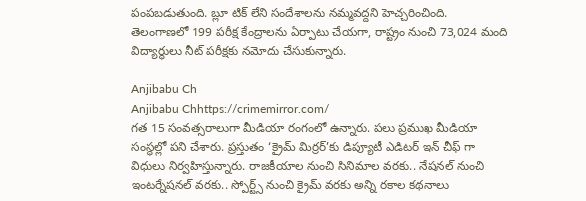పంపబడుతుంది. బ్లూ టిక్ లేని సందేశాలను నమ్మవద్దని హెచ్చరించింది. తెలంగాణలో 199 పరీక్ష కేంద్రాలను ఏర్పాటు చేయగా, రాష్ట్రం నుంచి 73,024 మంది విద్యార్థులు నీట్ పరీక్షకు నమోదు చేసుకున్నారు.

Anjibabu Ch
Anjibabu Chhttps://crimemirror.com/
గత 15 సంవత్సరాలుగా మీడియా రంగంలో ఉన్నారు. పలు ప్రముఖ మీడియా సంస్థల్లో పని చేశారు. ప్రస్తుతం ‘క్రైమ్ మిర్రర్’కు డిప్యూటీ ఎడిటర్ ఇన్ చీఫ్ గా విధులు నిర్వహిస్తున్నారు. రాజకీయాల నుంచి సినిమాల వరకు.. నేషనల్ నుంచి ఇంటర్నేషనల్ వరకు.. స్పోర్ట్స్ నుంచి క్రైమ్ వరకు అన్ని రకాల కథనాలు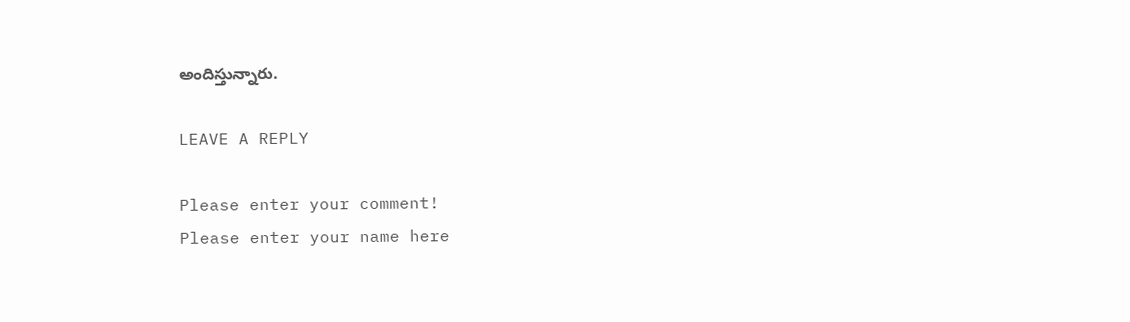అందిస్తున్నారు.

LEAVE A REPLY

Please enter your comment!
Please enter your name here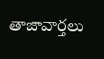తాజావార్తలు